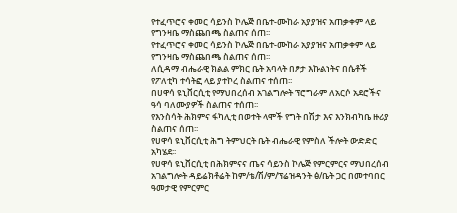የተፈጥሮና ቀመር ሳይንስ ኮሌጅ በቤተ-ሙከራ አያያዝና አጠቃቀም ላይ የግንዛቤ ማስጨበጫ ስልጠና ሰጠ፡፡
የተፈጥሮና ቀመር ሳይንስ ኮሌጅ በቤተ-ሙከራ አያያዝና አጠቃቀም ላይ የግንዛቤ ማስጨበጫ ስልጠና ሰጠ፡፡
ለሲዳማ ብሔራዊ ክልል ምክር ቤት አባላት በፆታ እኩልነትና በሴቶች የፖለቲካ ተሳትፎ ላይ ያተኮረ ስልጠና ተሰጠ፡፡
በሀዋሳ ዩኒቨርሲቲ የማህበረሰብ አገልግሎት ፕሮግራም ለአርሶ አደሮችና ዓሳ ባለሙያዎች ስልጠና ተሰጠ፡፡
የእንስሳት ሕክምና ፋካሊቲ በወተት ላሞች የግት በሽታ እና እንክብካቤ ዙሪያ ስልጠና ሰጠ፡፡
የሀዋሳ ዩኒቨርሲቲ ሕግ ትምህርት ቤት ብሔራዊ የምስለ ችሎት ውድድር አካሄደ፡፡
የሀዋሳ ዩኒቨርሲቲ በሕክምናና ጤና ሳይንስ ኮሌጅ የምርምርና ማህበረሰብ አገልግሎት ዳይሬክቶሬት ከም/ቴ/ሽ/ም/ፕሬዝዳንት ፅ/ቤት ጋር በመተባበር ዓመታዊ የምርምር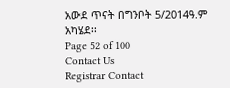አውደ ጥናት በግንቦት 5/2014ዓ.ም አካሄደ፡፡
Page 52 of 100
Contact Us
Registrar Contact